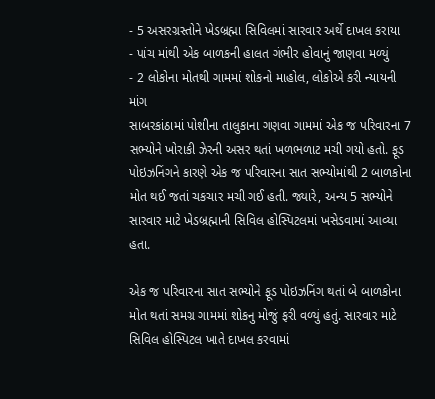- 5 અસરગ્રસ્તોને ખેડબ્રહ્મા સિવિલમાં સારવાર અર્થે દાખલ કરાયા
- પાંચ માંથી એક બાળકની હાલત ગંભીર હોવાનું જાણવા મળ્યું
- 2 લોકોના મોતથી ગામમાં શોકનો માહોલ, લોકોએ કરી ન્યાયની માંગ
સાબરકાંઠામાં પોશીના તાલુકાના ગણવા ગામમાં એક જ પરિવારના 7 સભ્યોને ખોરાકી ઝેરની અસર થતાં ખળભળાટ મચી ગયો હતો. ફૂડ પોઇઝનિંગને કારણે એક જ પરિવારના સાત સભ્યોમાંથી 2 બાળકોના મોત થઈ જતાં ચકચાર મચી ગઈ હતી. જ્યારે, અન્ય 5 સભ્યોને સારવાર માટે ખેડબ્રહ્માની સિવિલ હોસ્પિટલમાં ખસેડવામાં આવ્યા હતા.

એક જ પરિવારના સાત સભ્યોને ફૂડ પોઇઝનિંગ થતાં બે બાળકોના મોત થતાં સમગ્ર ગામમાં શોકનુ મોજું ફરી વળ્યું હતું. સારવાર માટે સિવિલ હોસ્પિટલ ખાતે દાખલ કરવામાં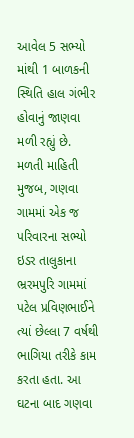આવેલ 5 સભ્યો માંથી 1 બાળકની સ્થિતિ હાલ ગંભીર હોવાનું જાણવા મળી રહ્યું છે.
મળતી માહિતી મુજબ, ગણવા ગામમાં એક જ પરિવારના સભ્યો ઇડર તાલુકાના ભ્રરમપુરિ ગામમાં પટેલ પ્રવિણભાઈને ત્યાં છેલ્લા 7 વર્ષથી ભાગિયા તરીકે કામ કરતા હતા. આ ઘટના બાદ ગણવા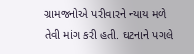ગ્રામજનોએ પરીવારને ન્યાય મળે તેવી માંગ કરી હતી. ઘટનાને પગલે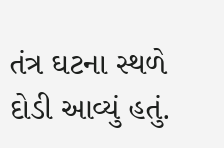તંત્ર ઘટના સ્થળે દોડી આવ્યું હતું.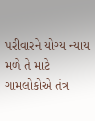પરીવારને યોગ્ય ન્યાય મળે તે માટે ગામલોકોએ તંત્ર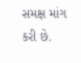સમક્ષ માંગ કરી છે.